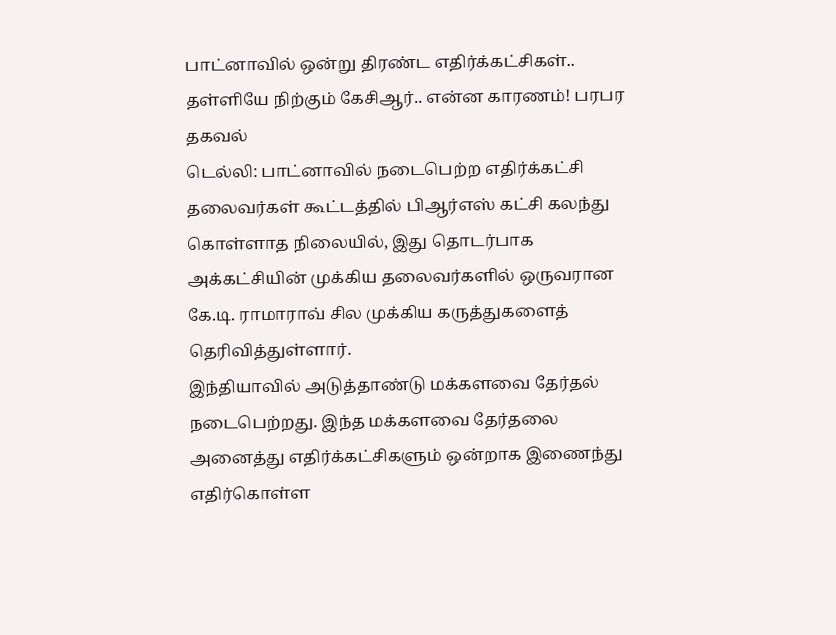பாட்னாவில் ஒன்று திரண்ட எதிர்க்கட்சிகள்.. தள்ளியே நிற்கும் கேசிஆர்.. என்ன காரணம்! பரபர தகவல்
டெல்லி: பாட்னாவில் நடைபெற்ற எதிர்க்கட்சி தலைவர்கள் கூட்டத்தில் பிஆர்எஸ் கட்சி கலந்து கொள்ளாத நிலையில், இது தொடர்பாக அக்கட்சியின் முக்கிய தலைவர்களில் ஒருவரான கே.டி. ராமாராவ் சில முக்கிய கருத்துகளைத் தெரிவித்துள்ளார்.
இந்தியாவில் அடுத்தாண்டு மக்களவை தேர்தல் நடைபெற்றது. இந்த மக்களவை தேர்தலை அனைத்து எதிர்க்கட்சிகளும் ஒன்றாக இணைந்து எதிர்கொள்ள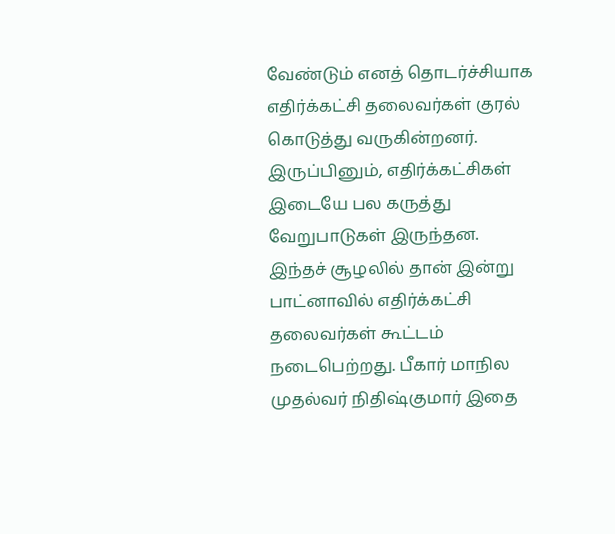வேண்டும் எனத் தொடர்ச்சியாக எதிர்க்கட்சி தலைவர்கள் குரல் கொடுத்து வருகின்றனர்.
இருப்பினும், எதிர்க்கட்சிகள் இடையே பல கருத்து வேறுபாடுகள் இருந்தன. இந்தச் சூழலில் தான் இன்று பாட்னாவில் எதிர்க்கட்சி தலைவர்கள் கூட்டம் நடைபெற்றது. பீகார் மாநில முதல்வர் நிதிஷ்குமார் இதை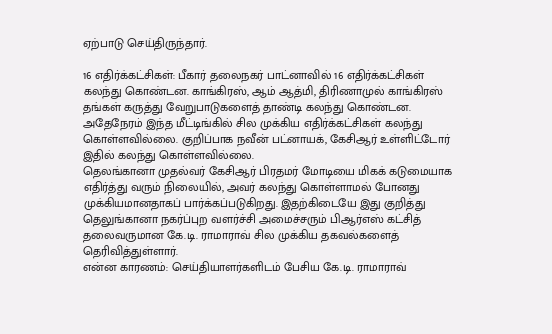ஏற்பாடு செய்திருந்தார்.

16 எதிர்க்கட்சிகள்: பீகார் தலைநகர் பாட்னாவில் 16 எதிர்க்கட்சிகள் கலந்து கொண்டன. காங்கிரஸ், ஆம் ஆத்மி, திரிணாமுல் காங்கிரஸ் தங்கள் கருத்து வேறுபாடுகளைத் தாண்டி கலந்து கொண்டன. அதேநேரம் இந்த மீட்டிங்கில் சில முக்கிய எதிர்க்கட்சிகள் கலந்து கொள்ளவில்லை. குறிப்பாக நவீன் பட்னாயக், கேசிஆர் உள்ளிட்டோர் இதில் கலந்து கொள்ளவில்லை.
தெலங்கானா முதல்வர் கேசிஆர் பிரதமர் மோடியை மிகக் கடுமையாக எதிர்த்து வரும் நிலையில், அவர் கலந்து கொள்ளாமல் போனது முக்கியமானதாகப் பார்க்கப்படுகிறது. இதற்கிடையே இது குறித்து தெலுங்கானா நகர்ப்புற வளர்ச்சி அமைச்சரும் பிஆர்எஸ் கட்சித் தலைவருமான கே.டி. ராமாராவ் சில முக்கிய தகவல்களைத் தெரிவித்துள்ளார்.
என்ன காரணம்: செய்தியாளர்களிடம் பேசிய கே.டி. ராமாராவ்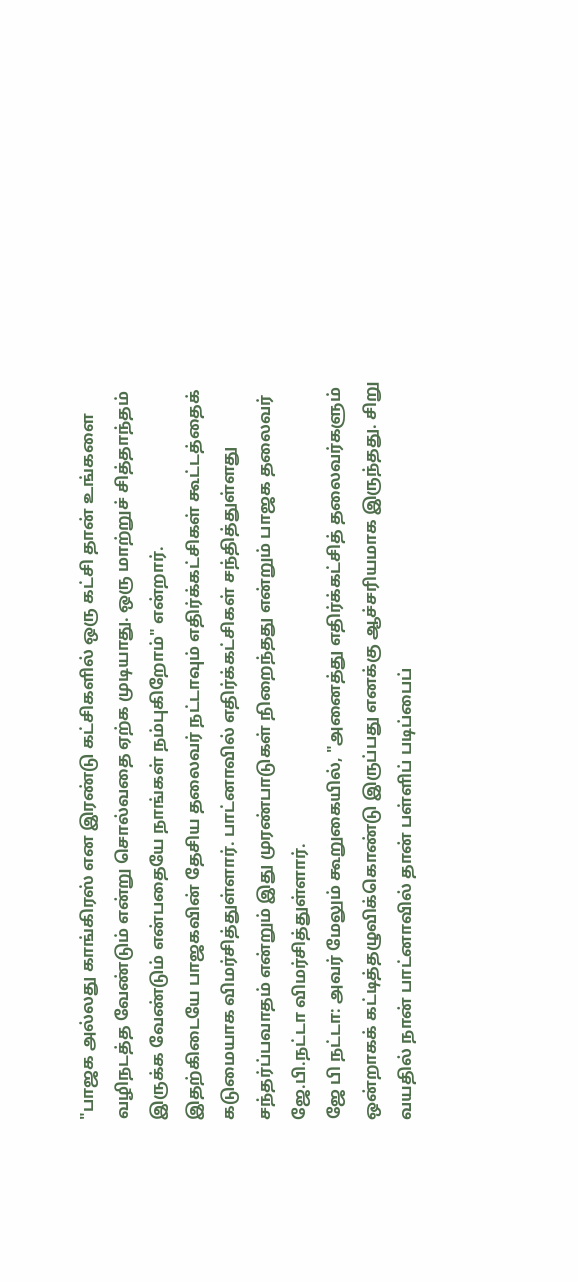"பாஜக அல்லது காங்கிரஸ் என இரண்டு கட்சிகளில் ஒரு கட்சி தான் உங்களை வழிநடத்த வேண்டும் என்று சொல்வதை ஏற்க முடியாது. ஒரு மாற்றுச் சித்தாந்தம் இருக்க வேண்டும் என்பதையே நாங்கள் நம்புகிறோம்" என்றார்.
இதற்கிடையே பாஜகவின் தேசிய தலைவர் நட்டாவும் எதிர்க்கட்சிகள் கூட்டத்தைக் கடுமையாக விமர்சித்துள்ளார். பாட்னாவில் எதிர்க்கட்சிகள் சந்தித்துள்ளது சந்தர்ப்பவாதம் என்றும் இது முரண்பாடுகள் நிறைந்தது என்றும் பாஜக தலைவர் ஜே.பி.நட்டா விமர்சித்துள்ளார்.
ஜே பி நட்டா: அவர் மேலும் கூறுகையில், "அனைத்து எதிர்க்கட்சித் தலைவர்களும் ஒன்றாகக் கட்டித்தழுவிக்கொண்டு இருப்பது எனக்கு ஆச்சரியமாக இருந்தது. சிறு வயதில் நான் பாட்னாவில் தான் பள்ளிப் படிப்பைப்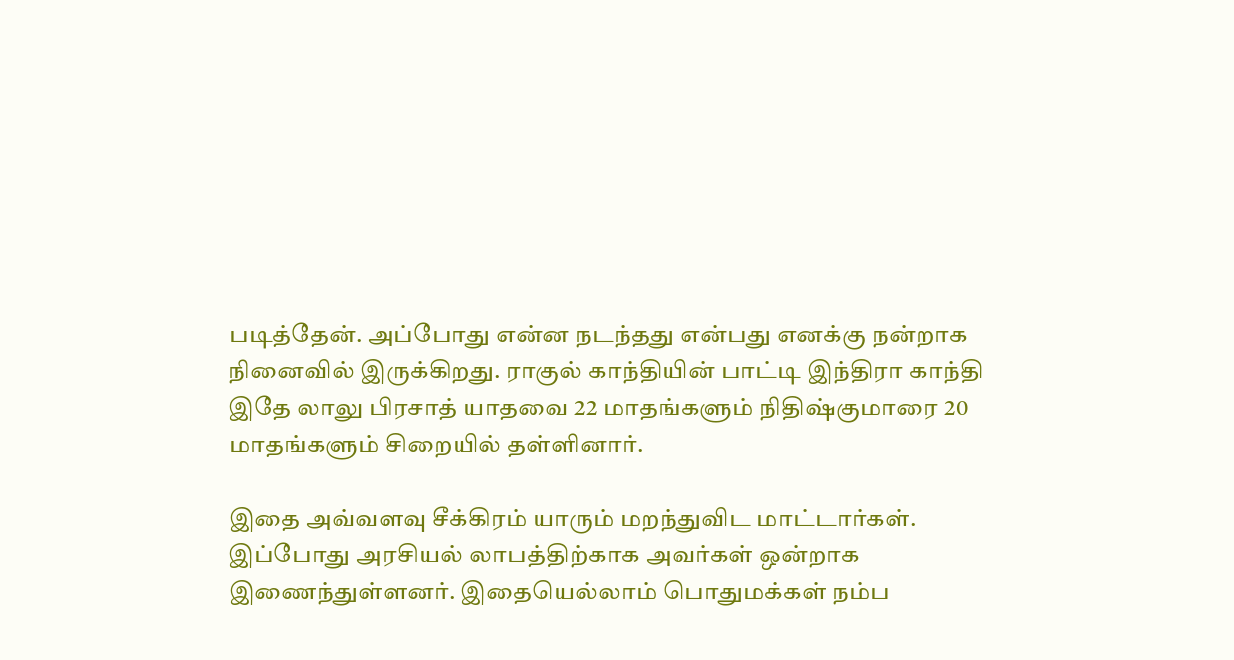படித்தேன். அப்போது என்ன நடந்தது என்பது எனக்கு நன்றாக நினைவில் இருக்கிறது. ராகுல் காந்தியின் பாட்டி இந்திரா காந்தி இதே லாலு பிரசாத் யாதவை 22 மாதங்களும் நிதிஷ்குமாரை 20 மாதங்களும் சிறையில் தள்ளினார்.

இதை அவ்வளவு சீக்கிரம் யாரும் மறந்துவிட மாட்டார்கள். இப்போது அரசியல் லாபத்திற்காக அவர்கள் ஒன்றாக இணைந்துள்ளனர். இதையெல்லாம் பொதுமக்கள் நம்ப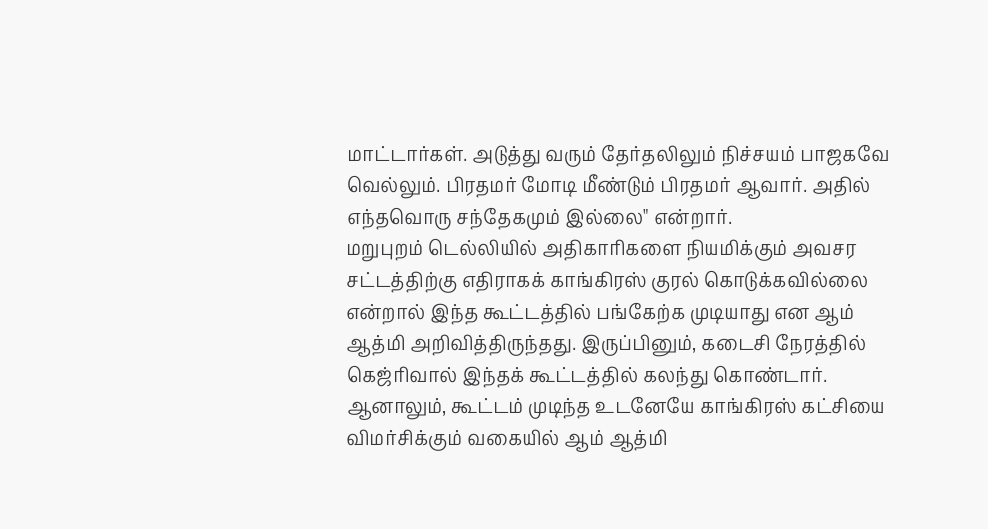மாட்டார்கள். அடுத்து வரும் தேர்தலிலும் நிச்சயம் பாஜகவே வெல்லும். பிரதமர் மோடி மீண்டும் பிரதமர் ஆவார். அதில் எந்தவொரு சந்தேகமும் இல்லை" என்றார்.
மறுபுறம் டெல்லியில் அதிகாரிகளை நியமிக்கும் அவசர சட்டத்திற்கு எதிராகக் காங்கிரஸ் குரல் கொடுக்கவில்லை என்றால் இந்த கூட்டத்தில் பங்கேற்க முடியாது என ஆம் ஆத்மி அறிவித்திருந்தது. இருப்பினும், கடைசி நேரத்தில் கெஜ்ரிவால் இந்தக் கூட்டத்தில் கலந்து கொண்டார். ஆனாலும், கூட்டம் முடிந்த உடனேயே காங்கிரஸ் கட்சியை விமர்சிக்கும் வகையில் ஆம் ஆத்மி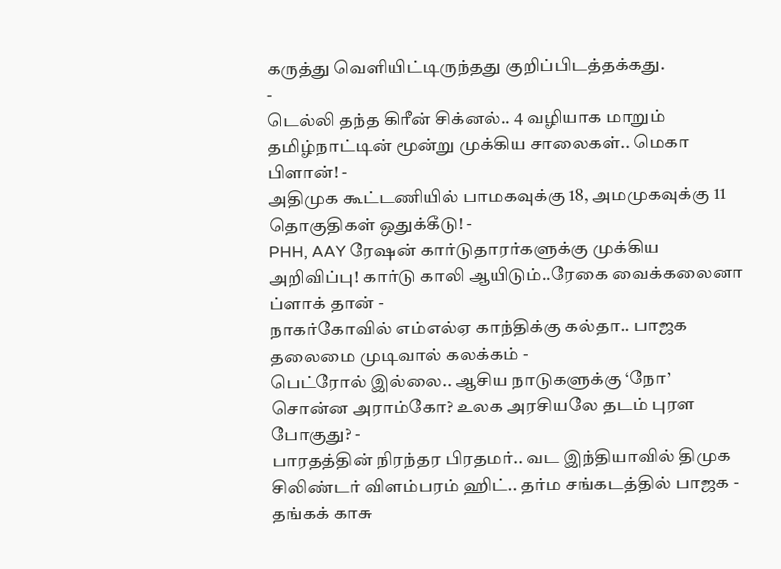கருத்து வெளியிட்டிருந்தது குறிப்பிடத்தக்கது.
-
டெல்லி தந்த கிரீன் சிக்னல்.. 4 வழியாக மாறும் தமிழ்நாட்டின் மூன்று முக்கிய சாலைகள்.. மெகா பிளான்! -
அதிமுக கூட்டணியில் பாமகவுக்கு 18, அமமுகவுக்கு 11 தொகுதிகள் ஒதுக்கீடு! -
PHH, AAY ரேஷன் கார்டுதாரர்களுக்கு முக்கிய அறிவிப்பு! கார்டு காலி ஆயிடும்..ரேகை வைக்கலைனா ப்ளாக் தான் -
நாகர்கோவில் எம்எல்ஏ காந்திக்கு கல்தா.. பாஜக தலைமை முடிவால் கலக்கம் -
பெட்ரோல் இல்லை.. ஆசிய நாடுகளுக்கு ‘நோ’ சொன்ன அராம்கோ? உலக அரசியலே தடம் புரள போகுது? -
பாரதத்தின் நிரந்தர பிரதமர்.. வட இந்தியாவில் திமுக சிலிண்டர் விளம்பரம் ஹிட்.. தர்ம சங்கடத்தில் பாஜக -
தங்கக் காசு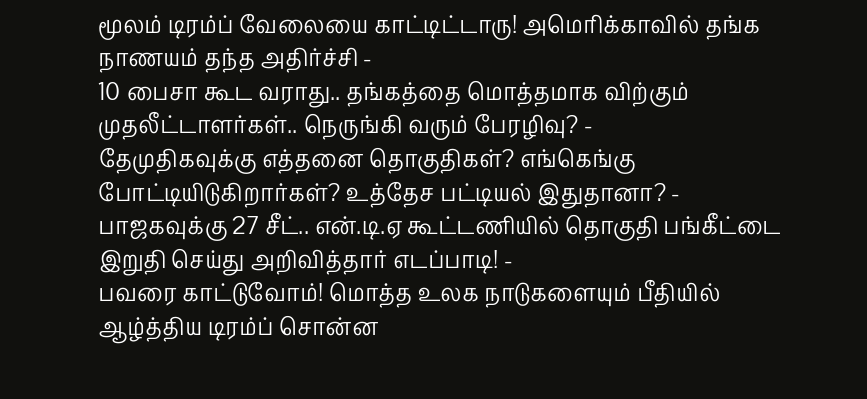மூலம் டிரம்ப் வேலையை காட்டிட்டாரு! அமெரிக்காவில் தங்க நாணயம் தந்த அதிர்ச்சி -
10 பைசா கூட வராது.. தங்கத்தை மொத்தமாக விற்கும் முதலீட்டாளர்கள்.. நெருங்கி வரும் பேரழிவு? -
தேமுதிகவுக்கு எத்தனை தொகுதிகள்? எங்கெங்கு போட்டியிடுகிறார்கள்? உத்தேச பட்டியல் இதுதானா? -
பாஜகவுக்கு 27 சீட்.. என்.டி.ஏ கூட்டணியில் தொகுதி பங்கீட்டை இறுதி செய்து அறிவித்தார் எடப்பாடி! -
பவரை காட்டுவோம்! மொத்த உலக நாடுகளையும் பீதியில் ஆழ்த்திய டிரம்ப் சொன்ன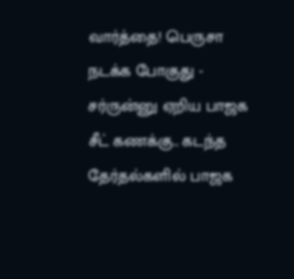வார்த்தை! பெருசா நடக்க போகுது -
சர்ருன்னு ஏறிய பாஜக சீட் கணக்கு.. கடந்த தேர்தல்களில் பாஜக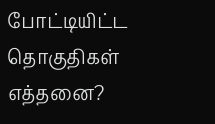போட்டியிட்ட தொகுதிகள் எத்தனை?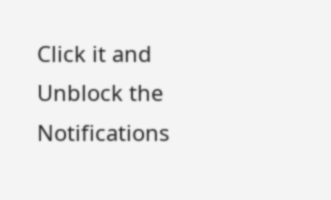Click it and Unblock the Notifications